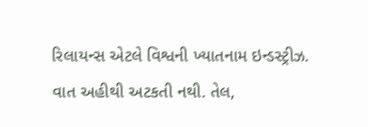રિલાયન્સ એટલે વિશ્વની ખ્યાતનામ ઇન્ડસ્ટ્રીઝ. વાત અહીથી અટકતી નથી. તેલ,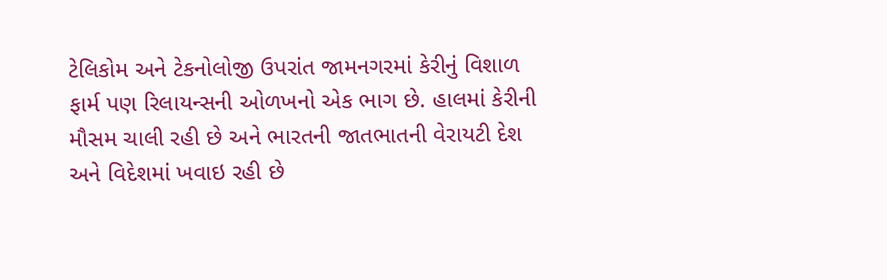ટેલિકોમ અને ટેકનોલોજી ઉપરાંત જામનગરમાં કેરીનું વિશાળ ફાર્મ પણ રિલાયન્સની ઓળખનો એક ભાગ છે. હાલમાં કેરીની મૌસમ ચાલી રહી છે અને ભારતની જાતભાતની વેરાયટી દેશ અને વિદેશમાં ખવાઇ રહી છે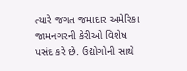ત્યારે જગત જમાદાર અમેરિકા જામનગરની કેરીઓ વિશેષ પસંદ કરે છે. ઉદ્યોગોની સાથે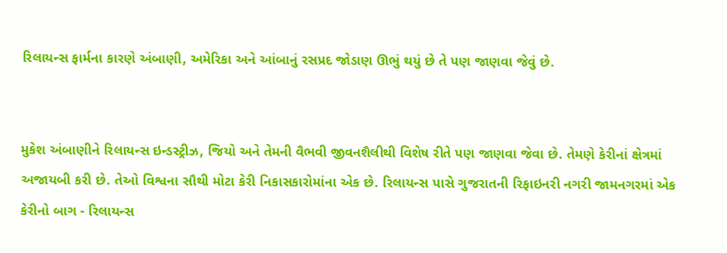રિલાયન્સ ફાર્મના કારણે અંબાણી, અમેરિકા અને આંબાનું રસપ્રદ જોડાણ ઊભું થયું છે તે પણ જાણવા જેવું છે.


મુકેશ અંબાણીને રિલાયન્સ ઇન્ડસ્ટ્રીઝ, જિયો અને તેમની વૈભવી જીવનશૈલીથી વિશેષ રીતે પણ જાણવા જેવા છે. તેમણે કેરીનાં ક્ષેત્રમાં અજાયબી કરી છે. તેઓ વિશ્વના સૌથી મોટા કેરી નિકાસકારોમાંના એક છે. રિલાયન્સ પાસે ગુજરાતની રિફાઇનરી નગરી જામનગરમાં એક કેરીનો બાગ - રિલાયન્સ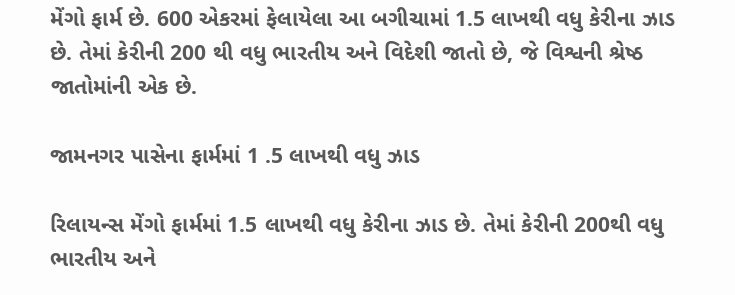મેંગો ફાર્મ છે. 600 એકરમાં ફેલાયેલા આ બગીચામાં 1.5 લાખથી વધુ કેરીના ઝાડ છે. તેમાં કેરીની 200 થી વધુ ભારતીય અને વિદેશી જાતો છે, જે વિશ્વની શ્રેષ્ઠ જાતોમાંની એક છે.

જામનગર પાસેના ફાર્મમાં 1 .5 લાખથી વધુ ઝાડ

રિલાયન્સ મેંગો ફાર્મમાં 1.5 લાખથી વધુ કેરીના ઝાડ છે. તેમાં કેરીની 200થી વધુ ભારતીય અને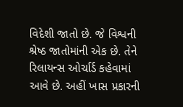વિદેશી જાતો છે. જે વિશ્વની શ્રેષ્ઠ જાતોમાંની એક છે. તેને રિલાયન્સ ઓર્ચાર્ડ કહેવામાં આવે છે. અહીં ખાસ પ્રકારની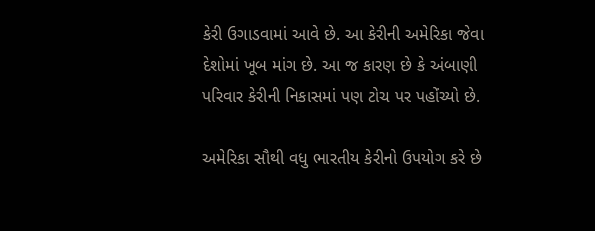કેરી ઉગાડવામાં આવે છે. આ કેરીની અમેરિકા જેવા દેશોમાં ખૂબ માંગ છે. આ જ કારણ છે કે અંબાણી પરિવાર કેરીની નિકાસમાં પણ ટોચ પર પહોંચ્યો છે.

અમેરિકા સૌથી વધુ ભારતીય કેરીનો ઉપયોગ કરે છે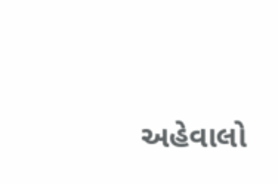અહેવાલો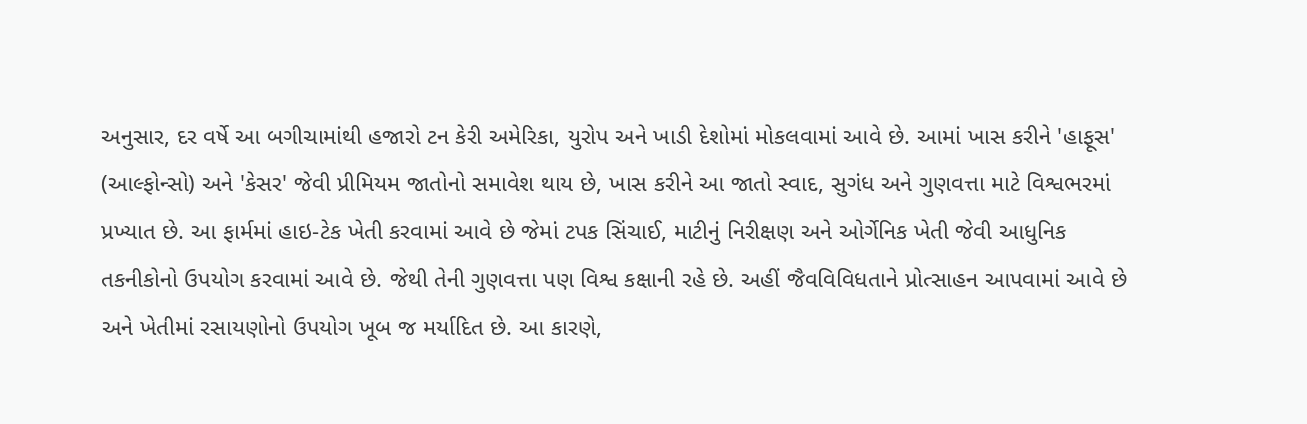અનુસાર, દર વર્ષે આ બગીચામાંથી હજારો ટન કેરી અમેરિકા, યુરોપ અને ખાડી દેશોમાં મોકલવામાં આવે છે. આમાં ખાસ કરીને 'હાફૂસ' (આલ્ફોન્સો) અને 'કેસર' જેવી પ્રીમિયમ જાતોનો સમાવેશ થાય છે, ખાસ કરીને આ જાતો સ્વાદ, સુગંધ અને ગુણવત્તા માટે વિશ્વભરમાં પ્રખ્યાત છે. આ ફાર્મમાં હાઇ-ટેક ખેતી કરવામાં આવે છે જેમાં ટપક સિંચાઈ, માટીનું નિરીક્ષણ અને ઓર્ગેનિક ખેતી જેવી આધુનિક તકનીકોનો ઉપયોગ કરવામાં આવે છે. જેથી તેની ગુણવત્તા પણ વિશ્વ કક્ષાની રહે છે. અહીં જૈવવિવિધતાને પ્રોત્સાહન આપવામાં આવે છે અને ખેતીમાં રસાયણોનો ઉપયોગ ખૂબ જ મર્યાદિત છે. આ કારણે,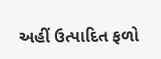અહીં ઉત્પાદિત ફળો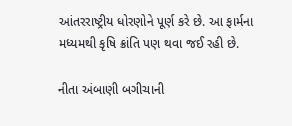આંતરરાષ્ટ્રીય ધોરણોને પૂર્ણ કરે છે. આ ફાર્મના મધ્યમથી કૃષિ ક્રાંતિ પણ થવા જઈ રહી છે.

નીતા અંબાણી બગીચાની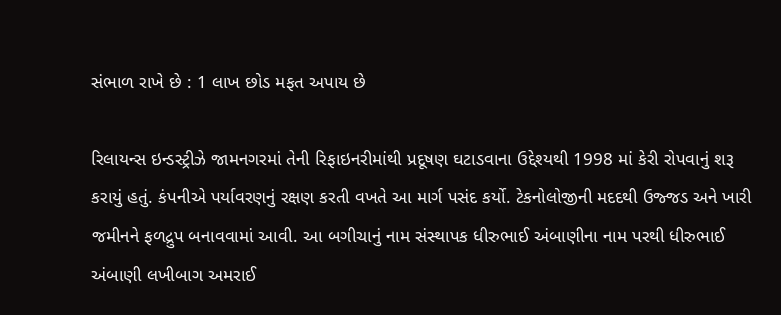સંભાળ રાખે છે : 1 લાખ છોડ મફત અપાય છે

રિલાયન્સ ઇન્ડસ્ટ્રીઝે જામનગરમાં તેની રિફાઇનરીમાંથી પ્રદૂષણ ઘટાડવાના ઉદ્દેશ્યથી 1998 માં કેરી રોપવાનું શરૂ કરાયું હતું. કંપનીએ પર્યાવરણનું રક્ષણ કરતી વખતે આ માર્ગ પસંદ કર્યો. ટેકનોલોજીની મદદથી ઉજ્જડ અને ખારી જમીનને ફળદ્રુપ બનાવવામાં આવી. આ બગીચાનું નામ સંસ્થાપક ધીરુભાઈ અંબાણીના નામ પરથી ધીરુભાઈ અંબાણી લખીબાગ અમરાઈ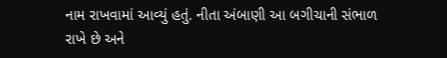નામ રાખવામાં આવ્યું હતું. નીતા અંબાણી આ બગીચાની સંભાળ રાખે છે અને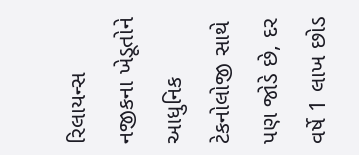રિલાયન્સ નજીકના ખેડૂતોને આધુનિક ટેકનોલોજી સાથે પણ જોડે છે, દર વર્ષે 1 લાખ છોડ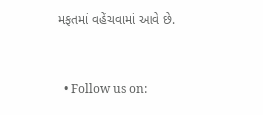મફતમાં વહેંચવામાં આવે છે.


  • Follow us on: